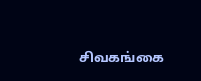சிவகங்கை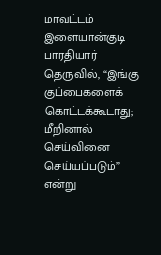மாவட்டம் இளையான்குடி பாரதியார் தெருவில், “இங்கு குப்பைகளைக் கொட்டக்கூடாது; மீறினால் செய்வினை செய்யப்படும்” என்று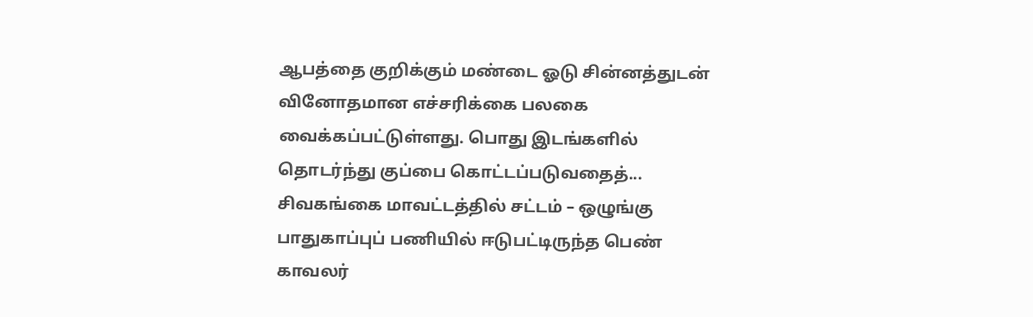ஆபத்தை குறிக்கும் மண்டை ஓடு சின்னத்துடன் வினோதமான எச்சரிக்கை பலகை வைக்கப்பட்டுள்ளது. பொது இடங்களில் தொடர்ந்து குப்பை கொட்டப்படுவதைத்...
சிவகங்கை மாவட்டத்தில் சட்டம் – ஒழுங்கு பாதுகாப்புப் பணியில் ஈடுபட்டிருந்த பெண் காவலர்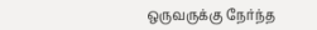ஒருவருக்கு நேர்ந்த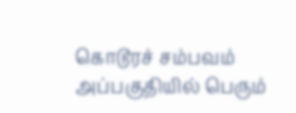கொடூரச் சம்பவம் அப்பகுதியில் பெரும்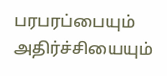பரபரப்பையும் அதிர்ச்சியையும்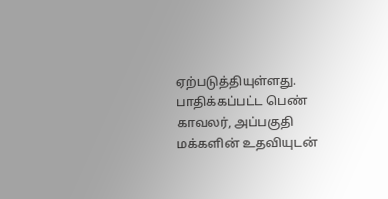ஏற்படுத்தியுள்ளது. பாதிக்கப்பட்ட பெண் காவலர், அப்பகுதி மக்களின் உதவியுடன்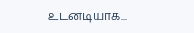உடனடியாக...